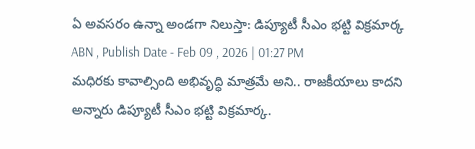ఏ అవసరం ఉన్నా అండగా నిలుస్తా: డిప్యూటీ సీఎం భట్టి విక్రమార్క
ABN , Publish Date - Feb 09 , 2026 | 01:27 PM
మధిరకు కావాల్సింది అభివృద్ధి మాత్రమే అని.. రాజకీయాలు కాదని అన్నారు డిప్యూటీ సీఎం భట్టి విక్రమార్క.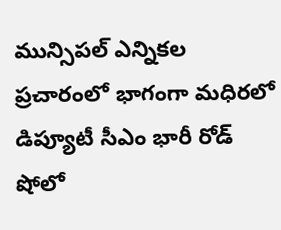మున్సిపల్ ఎన్నికల ప్రచారంలో భాగంగా మధిరలో డిప్యూటీ సీఎం భారీ రోడ్ షోలో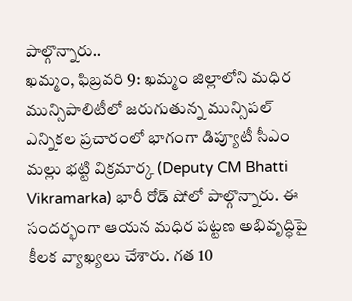పాల్గొన్నారు..
ఖమ్మం, ఫిబ్రవరి 9: ఖమ్మం జిల్లాలోని మధిర మున్సిపాలిటీలో జరుగుతున్న మున్సిపల్ ఎన్నికల ప్రచారంలో భాగంగా డిప్యూటీ సీఎం మల్లు భట్టి విక్రమార్క (Deputy CM Bhatti Vikramarka) భారీ రోడ్ షోలో పాల్గొన్నారు. ఈ సందర్భంగా ఆయన మధిర పట్టణ అభివృద్ధిపై కీలక వ్యాఖ్యలు చేశారు. గత 10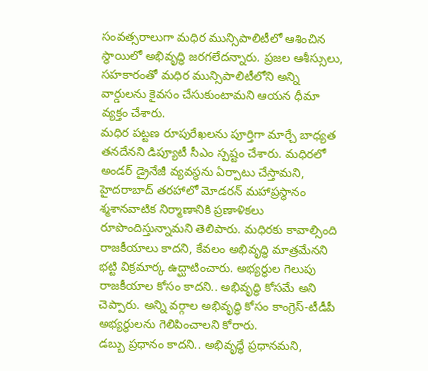సంవత్సరాలుగా మధిర మున్సిపాలిటీలో ఆశించిన స్థాయిలో అభివృద్ధి జరగలేదన్నారు. ప్రజల ఆశీస్సులు, సహకారంతో మధిర మున్సిపాలిటీలోని అన్ని వార్డులను కైవసం చేసుకుంటామని ఆయన ధీమా వ్యక్తం చేశారు.
మధిర పట్టణ రూపురేఖలను పూర్తిగా మార్చే బాధ్యత తనదేనని డిప్యూటీ సీఎం స్పష్టం చేశారు. మధిరలో అండర్ డ్రైనేజీ వ్యవస్థను ఏర్పాటు చేస్తామని, హైదరాబాద్ తరహాలో మోడరన్ మహాప్రస్థానం శ్మశానవాటిక నిర్మాణానికి ప్రణాళికలు రూపొందిస్తున్నామని తెలిపారు. మధిరకు కావాల్సింది రాజకీయాలు కాదని, కేవలం అభివృద్ధి మాత్రమేనని భట్టి విక్రమార్క ఉద్ఘాటించారు. అభ్యర్థుల గెలుపు రాజకీయాల కోసం కాదని.. అభివృద్ధి కోసమే అని చెప్పారు. అన్ని వర్గాల అభివృద్ధి కోసం కాంగ్రెస్-టీడీపీ అభ్యర్థులను గెలిపించాలని కోరారు.
డబ్బు ప్రధానం కాదని.. అభివృద్ధే ప్రధానమని,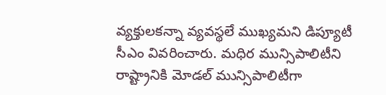వ్యక్తులకన్నా వ్యవస్థలే ముఖ్యమని డిప్యూటీ సీఎం వివరించారు. మధిర మున్సిపాలిటీని రాష్ట్రానికి మోడల్ మున్సిపాలిటీగా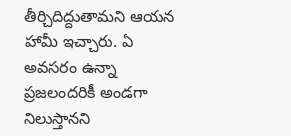తీర్చిదిద్దుతామని ఆయన హామీ ఇచ్చారు. ఏ అవసరం ఉన్నా ప్రజలందరికీ అండగా నిలుస్తానని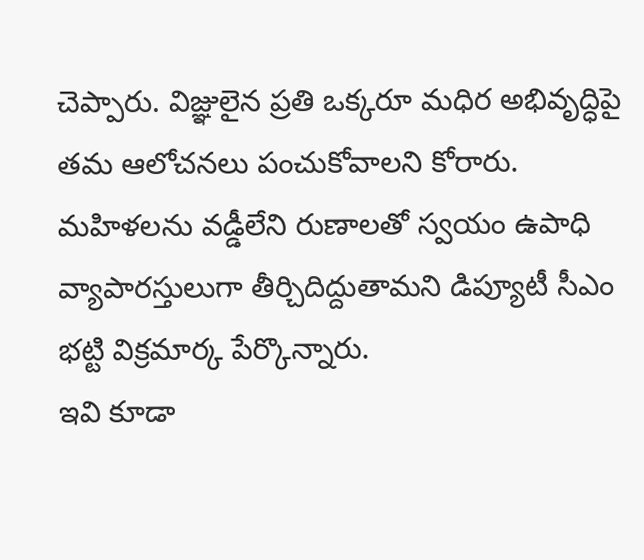చెప్పారు. విజ్ఞులైన ప్రతి ఒక్కరూ మధిర అభివృద్ధిపై తమ ఆలోచనలు పంచుకోవాలని కోరారు. మహిళలను వడ్డీలేని రుణాలతో స్వయం ఉపాధి వ్యాపారస్తులుగా తీర్చిదిద్దుతామని డిప్యూటీ సీఎం భట్టి విక్రమార్క పేర్కొన్నారు.
ఇవి కూడా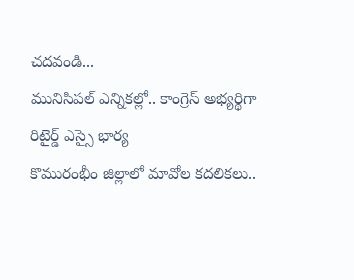చదవండి...
మునిసిపల్ ఎన్నికల్లో.. కాంగ్రెస్ అభ్యర్థిగా రిటైర్డ్ ఎస్సై భార్య
కొమురంభీం జిల్లాలో మావోల కదలికలు..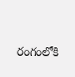రంగంలోకి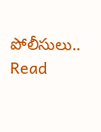పోలీసులు..
Read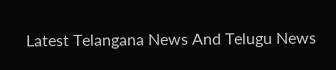Latest Telangana News And Telugu News